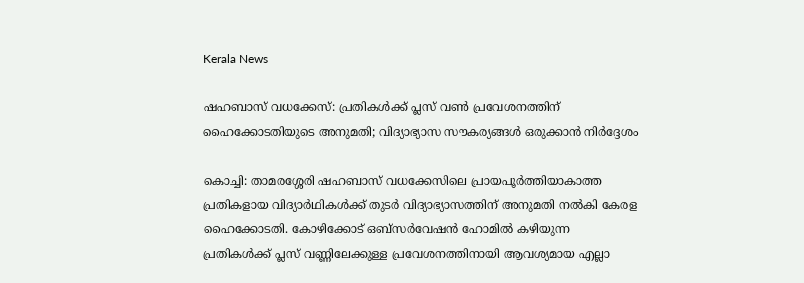Kerala News

ഷഹബാസ് വധക്കേസ്: പ്രതികള്‍ക്ക് പ്ലസ് വൺ പ്രവേശനത്തിന് ഹൈക്കോടതിയുടെ അനുമതി; വിദ്യാഭ്യാസ സൗകര്യങ്ങള്‍ ഒരുക്കാൻ നിർദ്ദേശം

കൊച്ചി: താമരശ്ശേരി ഷഹബാസ് വധക്കേസിലെ പ്രായപൂര്‍ത്തിയാകാത്ത പ്രതികളായ വിദ്യാര്‍ഥികള്‍ക്ക് തുടര്‍ വിദ്യാഭ്യാസത്തിന് അനുമതി നല്‍കി കേരള ഹൈക്കോടതി. കോഴിക്കോട് ഒബ്‌സര്‍വേഷന്‍ ഹോമില്‍ കഴിയുന്ന പ്രതികള്‍ക്ക് പ്ലസ് വണ്ണിലേക്കുള്ള പ്രവേശനത്തിനായി ആവശ്യമായ എല്ലാ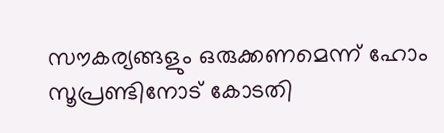സൗകര്യങ്ങളും ഒരുക്കണമെന്ന് ഹോം സൂപ്രണ്ടിനോട് കോടതി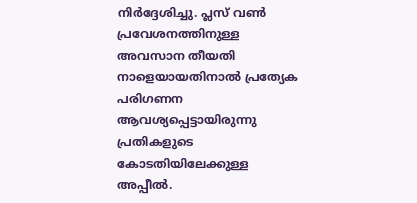നിർദ്ദേശിച്ചു. പ്ലസ് വൺ പ്രവേശനത്തിനുള്ള അവസാന തീയതി നാളെയായതിനാൽ പ്രത്യേക പരിഗണന ആവശ്യപ്പെട്ടായിരുന്നു പ്രതികളുടെ കോടതിയിലേക്കുള്ള അപ്പീല്‍.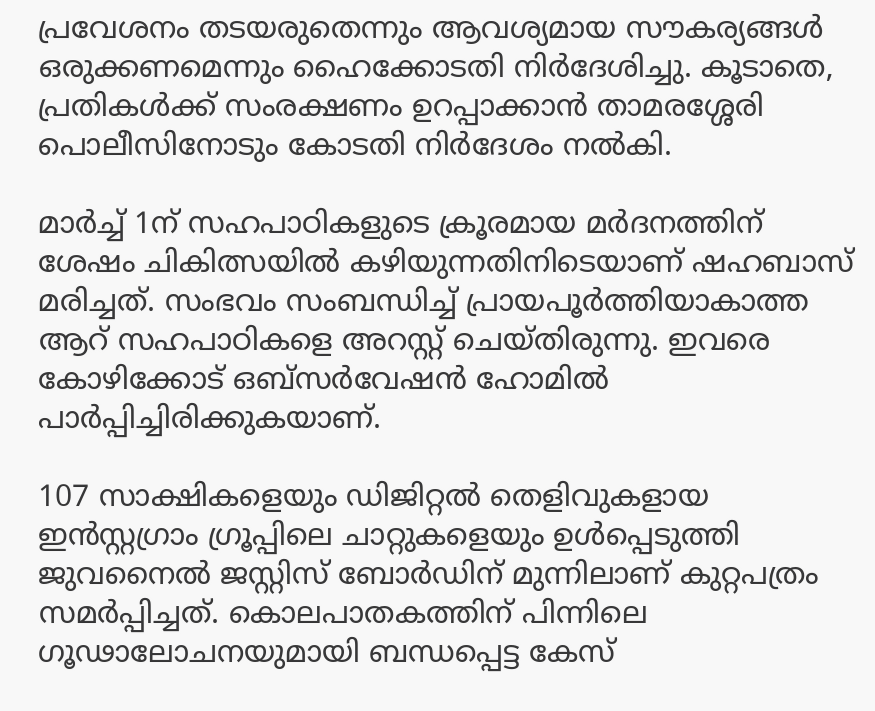പ്രവേശനം തടയരുതെന്നും ആവശ്യമായ സൗകര്യങ്ങള്‍ ഒരുക്കണമെന്നും ഹൈക്കോടതി നിര്‍ദേശിച്ചു. കൂടാതെ, പ്രതികള്‍ക്ക് സംരക്ഷണം ഉറപ്പാക്കാൻ താമരശ്ശേരി പൊലീസിനോടും കോടതി നിര്‍ദേശം നല്‍കി.

മാര്‍ച്ച് 1ന് സഹപാഠികളുടെ ക്രൂരമായ മര്‍ദനത്തിന് ശേഷം ചികിത്സയില്‍ കഴിയുന്നതിനിടെയാണ് ഷഹബാസ് മരിച്ചത്. സംഭവം സംബന്ധിച്ച് പ്രായപൂര്‍ത്തിയാകാത്ത ആറ് സഹപാഠികളെ അറസ്റ്റ് ചെയ്തിരുന്നു. ഇവരെ കോഴിക്കോട് ഒബ്‌സര്‍വേഷന്‍ ഹോമില്‍ പാര്‍പ്പിച്ചിരിക്കുകയാണ്.

107 സാക്ഷികളെയും ഡിജിറ്റല്‍ തെളിവുകളായ ഇന്‍സ്റ്റഗ്രാം ഗ്രൂപ്പിലെ ചാറ്റുകളെയും ഉള്‍പ്പെടുത്തി ജുവനൈല്‍ ജസ്റ്റിസ് ബോര്‍ഡിന് മുന്നിലാണ് കുറ്റപത്രം സമര്‍പ്പിച്ചത്. കൊലപാതകത്തിന് പിന്നിലെ ഗൂഢാലോചനയുമായി ബന്ധപ്പെട്ട കേസ്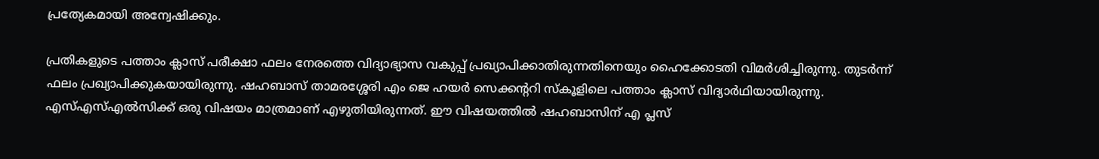പ്രത്യേകമായി അന്വേഷിക്കും.

പ്രതികളുടെ പത്താം ക്ലാസ് പരീക്ഷാ ഫലം നേരത്തെ വിദ്യാഭ്യാസ വകുപ്പ് പ്രഖ്യാപിക്കാതിരുന്നതിനെയും ഹൈക്കോടതി വിമര്‍ശിച്ചിരുന്നു. തുടര്‍ന്ന് ഫലം പ്രഖ്യാപിക്കുകയായിരുന്നു. ഷഹബാസ് താമരശ്ശേരി എം ജെ ഹയര്‍ സെക്കന്ററി സ്‌കൂളിലെ പത്താം ക്ലാസ് വിദ്യാര്‍ഥിയായിരുന്നു. എസ്എസ്എല്‍സിക്ക് ഒരു വിഷയം മാത്രമാണ് എഴുതിയിരുന്നത്. ഈ വിഷയത്തില്‍ ഷഹബാസിന് എ പ്ലസ്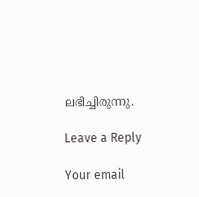ലഭിച്ചിരുന്നു.

Leave a Reply

Your email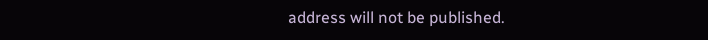address will not be published.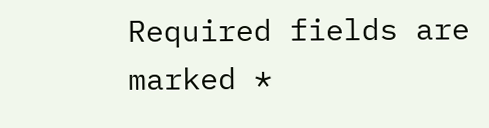Required fields are marked *